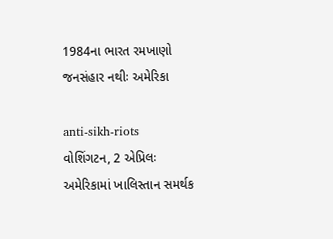1984ના ભારત રમખાણો જનસંહાર નથીઃ અમેરિકા

anti-sikh-riots
વોશિંગટન, 2 એપ્રિલઃ અમેરિકામાં ખાલિસ્તાન સમર્થક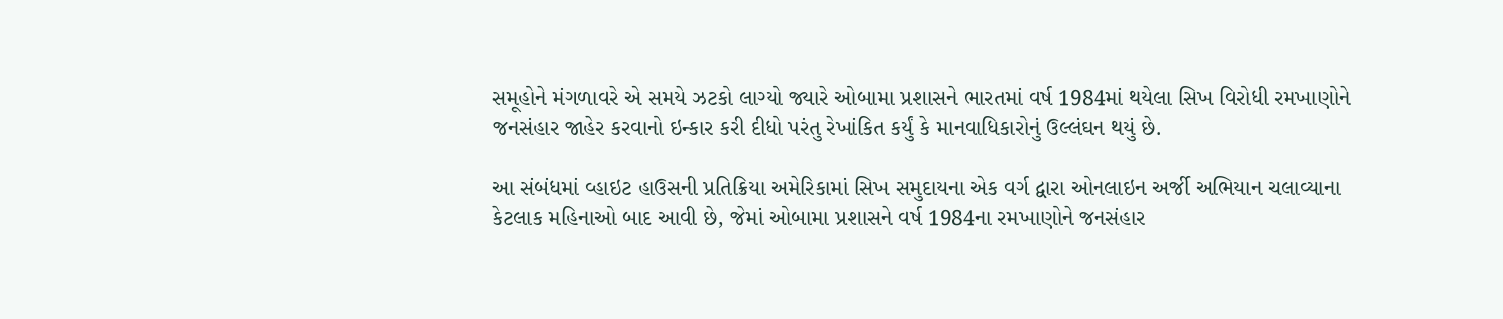સમૂહોને મંગળાવરે એ સમયે ઝટકો લાગ્યો જ્યારે ઓબામા પ્રશાસને ભારતમાં વર્ષ 1984માં થયેલા સિખ વિરોધી રમખાણોને જનસંહાર જાહેર કરવાનો ઇન્કાર કરી દીધો પરંતુ રેખાંકિત કર્યું કે માનવાધિકારોનું ઉલ્લંઘન થયું છે.

આ સંબંધમાં વ્હાઇટ હાઉસની પ્રતિક્રિયા અમેરિકામાં સિખ સમુદાયના એક વર્ગ દ્વારા ઓનલાઇન અર્જી અભિયાન ચલાવ્યાના કેટલાક મહિનાઓ બાદ આવી છે, જેમાં ઓબામા પ્રશાસને વર્ષ 1984ના રમખાણોને જનસંહાર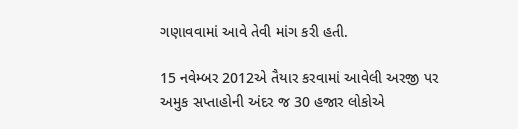ગણાવવામાં આવે તેવી માંગ કરી હતી.

15 નવેમ્બર 2012એ તૈયાર કરવામાં આવેલી અરજી પર અમુક સપ્તાહોની અંદર જ 30 હજાર લોકોએ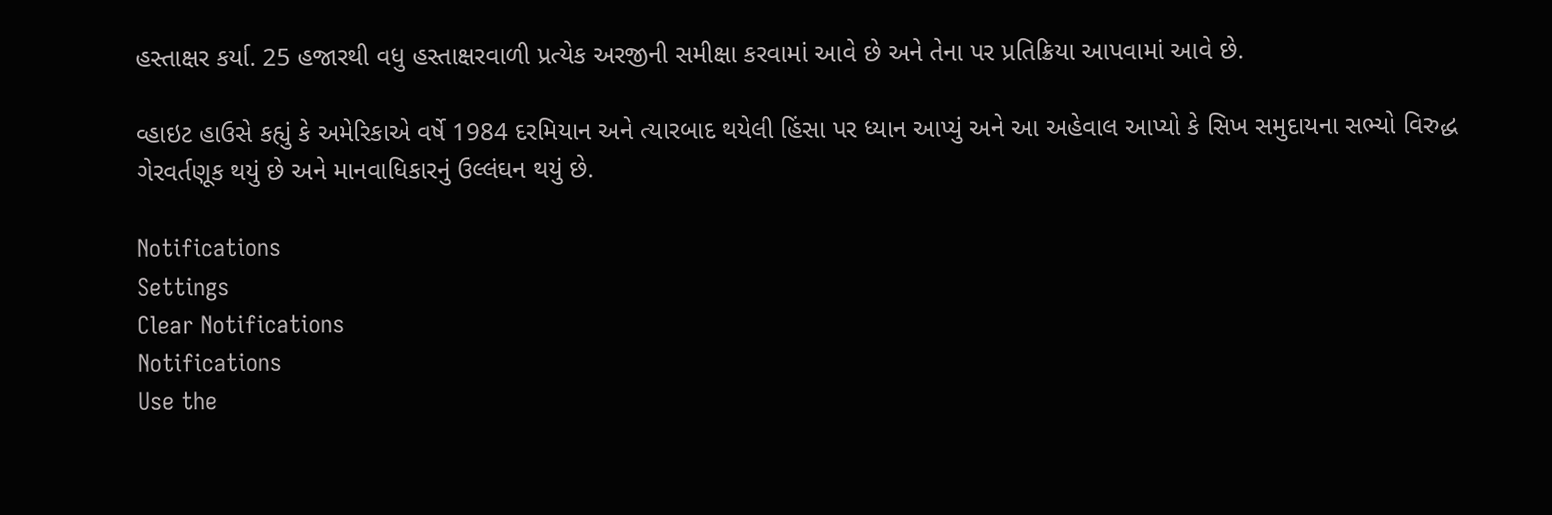હસ્તાક્ષર કર્યા. 25 હજારથી વધુ હસ્તાક્ષરવાળી પ્રત્યેક અરજીની સમીક્ષા કરવામાં આવે છે અને તેના પર પ્રતિક્રિયા આપવામાં આવે છે.

વ્હાઇટ હાઉસે કહ્યું કે અમેરિકાએ વર્ષે 1984 દરમિયાન અને ત્યારબાદ થયેલી હિંસા પર ધ્યાન આપ્યું અને આ અહેવાલ આપ્યો કે સિખ સમુદાયના સભ્યો વિરુદ્ધ ગેરવર્તણૂક થયું છે અને માનવાધિકારનું ઉલ્લંઘન થયું છે.

Notifications
Settings
Clear Notifications
Notifications
Use the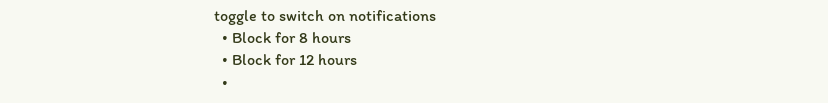toggle to switch on notifications
  • Block for 8 hours
  • Block for 12 hours
  •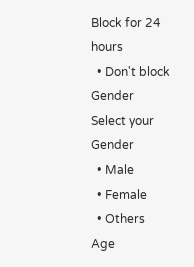Block for 24 hours
  • Don't block
Gender
Select your Gender
  • Male
  • Female
  • Others
Age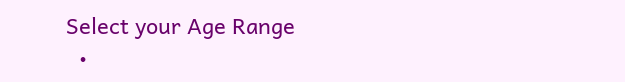Select your Age Range
  •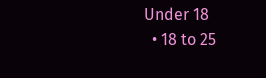Under 18
  • 18 to 25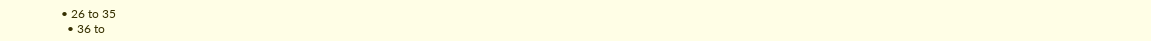• 26 to 35
  • 36 to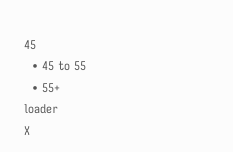45
  • 45 to 55
  • 55+
loader
X